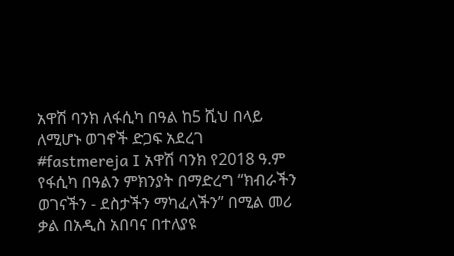አዋሽ ባንክ ለፋሲካ በዓል ከ5 ሺህ በላይ ለሚሆኑ ወገኖች ድጋፍ አደረገ
#fastmereja I አዋሽ ባንክ የ2018 ዓ.ም የፋሲካ በዓልን ምክንያት በማድረግ “ክብራችን ወገናችን - ደስታችን ማካፈላችን” በሚል መሪ ቃል በአዲስ አበባና በተለያዩ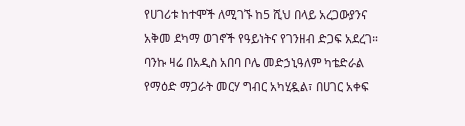የሀገሪቱ ከተሞች ለሚገኙ ከ5 ሺህ በላይ አረጋውያንና አቅመ ደካማ ወገኖች የዓይነትና የገንዘብ ድጋፍ አደረገ።
ባንኩ ዛሬ በአዲስ አበባ ቦሌ መድኃኒዓለም ካቴድራል የማዕድ ማጋራት መርሃ ግብር አካሂዷል፣ በሀገር አቀፍ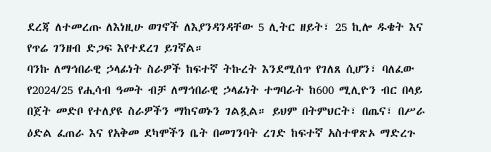ደረጃ ለተመረጡ ለእነዚሁ ወገኖች ለእያንዳንዳቸው 5 ሊትር ዘይት፣ 25 ኪሎ ዱቄት እና የጥሬ ገንዘብ ድጋፍ እየተደረገ ይገኛል።
ባንኩ ለማኅበራዊ ኃላፊነት ስራዎች ከፍተኛ ትኩረት እንደሚሰጥ የገለጸ ሲሆን፣ ባለፈው የ2024/25 የሒሳብ ዓመት ብቻ ለማኅበራዊ ኃላፊነት ተግባራት ከ600 ሚሊዮን ብር በላይ በጀት መድቦ የተለያዩ ስራዎችን ማከናወኑን ገልጿል። ይህም በትምህርት፣ በጤና፣ በሥራ ዕድል ፈጠራ እና የአቅመ ደካሞችን ቤት በመገንባት ረገድ ከፍተኛ አስተዋጽኦ ማድረጉ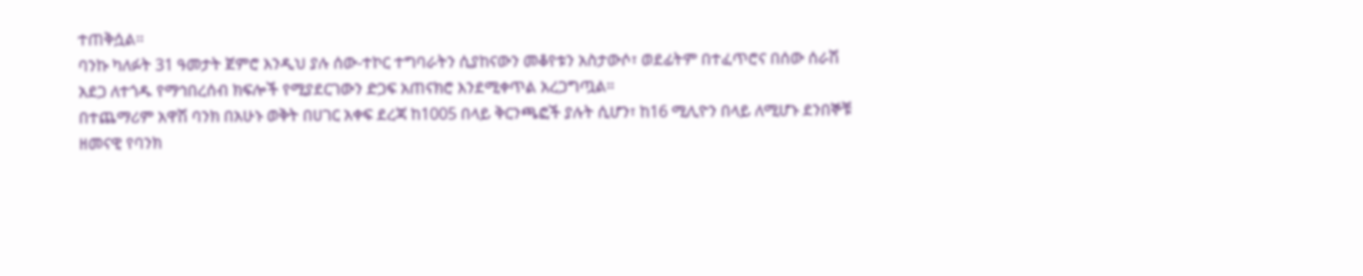ተጠቅሷል።
ባንኩ ካለፉት 31 ዓመታት ጀምሮ እንዲህ ያሉ ሰው-ተኮር ተግባራትን ሲያከናውን መቆየቱን አስታውሶ፣ ወደፊትም በተፈጥሮና በሰው ሰራሽ አደጋ ለተጎዱ የማኅበረሰብ ክፍሎች የሚያደርገውን ድጋፍ አጠናክሮ እንደሚቀጥል አረጋግጧል።
በተጨማሪም አዋሽ ባንክ በአሁኑ ወቅት በሀገር አቀፍ ደረጃ ከ1005 በላይ ቅርንጫፎች ያሉት ሲሆን፣ ከ16 ሚሊዮን በላይ ለሚሆኑ ደንበኞቹ ዘመናዊ የባንክ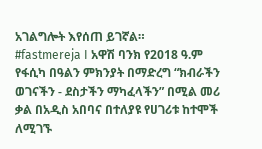አገልግሎት እየሰጠ ይገኛል።
#fastmereja I አዋሽ ባንክ የ2018 ዓ.ም የፋሲካ በዓልን ምክንያት በማድረግ “ክብራችን ወገናችን - ደስታችን ማካፈላችን” በሚል መሪ ቃል በአዲስ አበባና በተለያዩ የሀገሪቱ ከተሞች ለሚገኙ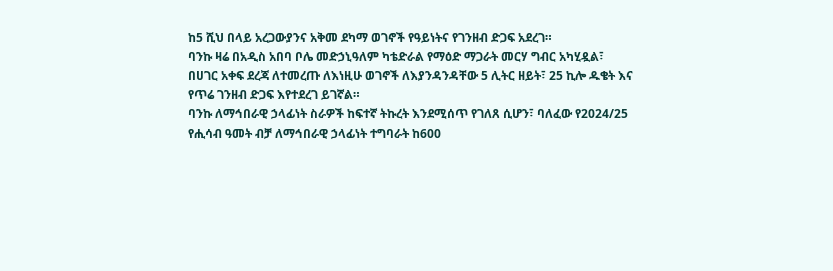ከ5 ሺህ በላይ አረጋውያንና አቅመ ደካማ ወገኖች የዓይነትና የገንዘብ ድጋፍ አደረገ።
ባንኩ ዛሬ በአዲስ አበባ ቦሌ መድኃኒዓለም ካቴድራል የማዕድ ማጋራት መርሃ ግብር አካሂዷል፣ በሀገር አቀፍ ደረጃ ለተመረጡ ለእነዚሁ ወገኖች ለእያንዳንዳቸው 5 ሊትር ዘይት፣ 25 ኪሎ ዱቄት እና የጥሬ ገንዘብ ድጋፍ እየተደረገ ይገኛል።
ባንኩ ለማኅበራዊ ኃላፊነት ስራዎች ከፍተኛ ትኩረት እንደሚሰጥ የገለጸ ሲሆን፣ ባለፈው የ2024/25 የሒሳብ ዓመት ብቻ ለማኅበራዊ ኃላፊነት ተግባራት ከ600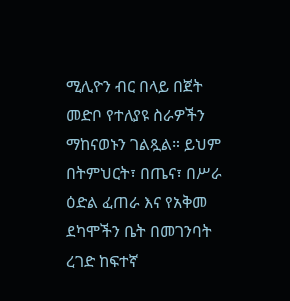ሚሊዮን ብር በላይ በጀት መድቦ የተለያዩ ስራዎችን ማከናወኑን ገልጿል። ይህም በትምህርት፣ በጤና፣ በሥራ ዕድል ፈጠራ እና የአቅመ ደካሞችን ቤት በመገንባት ረገድ ከፍተኛ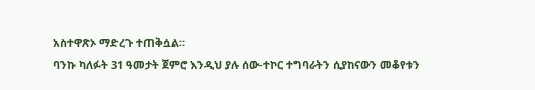አስተዋጽኦ ማድረጉ ተጠቅሷል።
ባንኩ ካለፉት 31 ዓመታት ጀምሮ እንዲህ ያሉ ሰው-ተኮር ተግባራትን ሲያከናውን መቆየቱን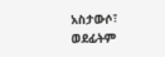አስታውሶ፣ ወደፊትም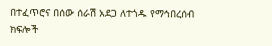በተፈጥሮና በሰው ሰራሽ አደጋ ለተጎዱ የማኅበረሰብ ክፍሎች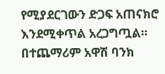የሚያደርገውን ድጋፍ አጠናክሮ እንደሚቀጥል አረጋግጧል።
በተጨማሪም አዋሽ ባንክ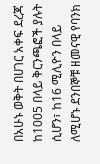በአሁኑ ወቅት በሀገር አቀፍ ደረጃ ከ1005 በላይ ቅርንጫፎች ያሉት ሲሆን፣ ከ16 ሚሊዮን በላይ ለሚሆኑ ደንበኞቹ ዘመናዊ የባንክ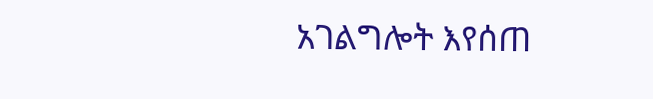አገልግሎት እየሰጠ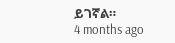ይገኛል።
4 months ago